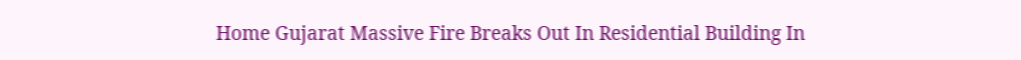Home Gujarat Massive Fire Breaks Out In Residential Building In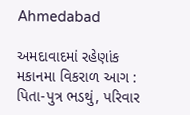Ahmedabad

અમદાવાદમાં રહેણાંક મકાનમા વિકરાળ આગ : પિતા-પુત્ર ભડથું, પરિવાર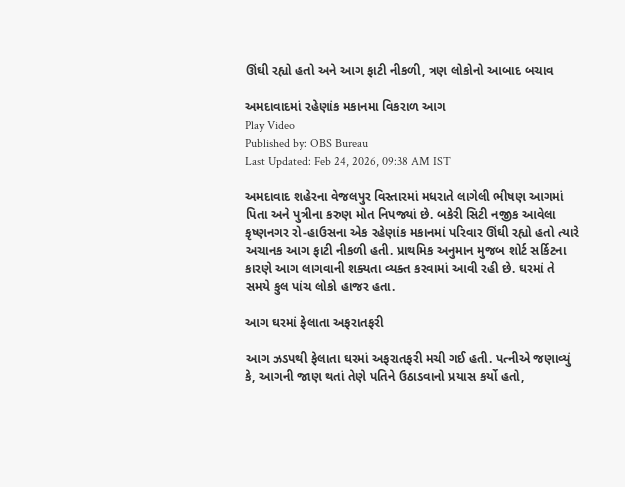ઊંઘી રહ્યો હતો અને આગ ફાટી નીકળી, ત્રણ લોકોનો આબાદ બચાવ

અમદાવાદમાં રહેણાંક મકાનમા વિકરાળ આગ
Play Video
Published by: OBS Bureau
Last Updated: Feb 24, 2026, 09:38 AM IST

અમદાવાદ શહેરના વેજલપુર વિસ્તારમાં મધરાતે લાગેલી ભીષણ આગમાં પિતા અને પુત્રીના કરુણ મોત નિપજ્યાં છે. બકેરી સિટી નજીક આવેલા કૃષ્ણનગર રો-હાઉસના એક રહેણાંક મકાનમાં પરિવાર ઊંઘી રહ્યો હતો ત્યારે અચાનક આગ ફાટી નીકળી હતી. પ્રાથમિક અનુમાન મુજબ શોર્ટ સર્કિટના કારણે આગ લાગવાની શક્યતા વ્યક્ત કરવામાં આવી રહી છે. ઘરમાં તે સમયે કુલ પાંચ લોકો હાજર હતા.

આગ ઘરમાં ફેલાતા અફરાતફરી

આગ ઝડપથી ફેલાતા ઘરમાં અફરાતફરી મચી ગઈ હતી. પત્નીએ જણાવ્યું કે, આગની જાણ થતાં તેણે પતિને ઉઠાડવાનો પ્રયાસ કર્યો હતો,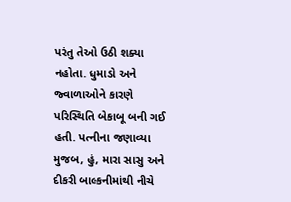પરંતુ તેઓ ઉઠી શક્યા નહોતા. ધુમાડો અને જ્વાળાઓને કારણે પરિસ્થિતિ બેકાબૂ બની ગઈ હતી. પત્નીના જણાવ્યા મુજબ, હું, મારા સાસુ અને દીકરી બાલ્કનીમાંથી નીચે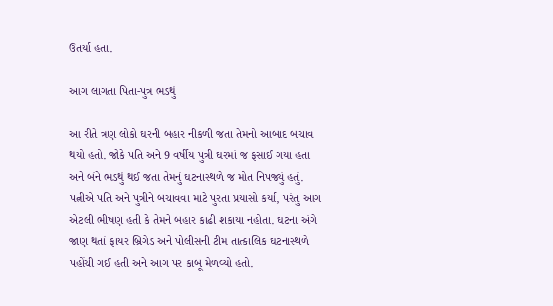ઉતર્યા હતા.

આગ લાગતા પિતા-પુત્ર ભડથું

આ રીતે ત્રણ લોકો ઘરની બહાર નીકળી જતા તેમનો આબાદ બચાવ થયો હતો. જોકે પતિ અને 9 વર્ષીય પુત્રી ઘરમાં જ ફસાઈ ગયા હતા અને બંને ભડથું થઈ જતા તેમનું ઘટનાસ્થળે જ મોત નિપજ્યું હતું. પત્નીએ પતિ અને પુત્રીને બચાવવા માટે પુરતા પ્રયાસો કર્યા, પરંતુ આગ એટલી ભીષણ હતી કે તેમને બહાર કાઢી શકાયા નહોતા. ઘટના અંગે જાણ થતાં ફાયર બ્રિગેડ અને પોલીસની ટીમ તાત્કાલિક ઘટનાસ્થળે પહોંચી ગઈ હતી અને આગ પર કાબૂ મેળવ્યો હતો.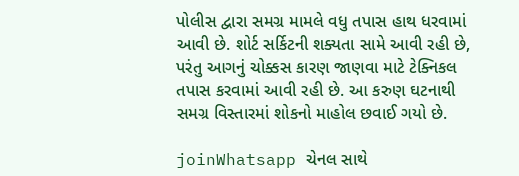પોલીસ દ્વારા સમગ્ર મામલે વધુ તપાસ હાથ ધરવામાં આવી છે. શોર્ટ સર્કિટની શક્યતા સામે આવી રહી છે, પરંતુ આગનું ચોક્કસ કારણ જાણવા માટે ટેક્નિકલ તપાસ કરવામાં આવી રહી છે. આ કરુણ ઘટનાથી સમગ્ર વિસ્તારમાં શોકનો માહોલ છવાઈ ગયો છે.

joinWhatsapp ચેનલ સાથે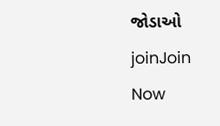જોડાઓ
joinJoin Now